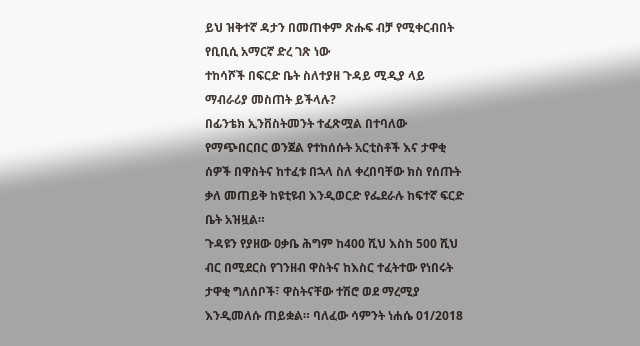ይህ ዝቅተኛ ዳታን በመጠቀም ጽሑፍ ብቻ የሚቀርብበት የቢቢሲ አማርኛ ድረ ገጽ ነው
ተከሳሾች በፍርድ ቤት ስለተያዘ ጉዳይ ሚዲያ ላይ ማብራሪያ መስጠት ይችላሉ?
በፊንቴክ ኢንቨስትመንት ተፈጽሟል በተባለው የማጭበርበር ወንጀል የተከሰሱት አርቲስቶች እና ታዋቂ ሰዎች በዋስትና ከተፈቱ በኋላ ስለ ቀረበባቸው ክስ የሰጡት ቃለ መጠይቅ ከዩቲዩብ እንዲወርድ የፌደራሉ ከፍተኛ ፍርድ ቤት አዝዟል።
ጉዳዩን የያዘው ዐቃቤ ሕግም ከ400 ሺህ እስከ 500 ሺህ ብር በሚደርስ የገንዘብ ዋስትና ከእስር ተፈትተው የነበሩት ታዋቂ ግለሰቦች፣ ዋስትናቸው ተሽሮ ወደ ማረሚያ እንዲመለሱ ጠይቋል። ባለፈው ሳምንት ነሐሴ 01/2018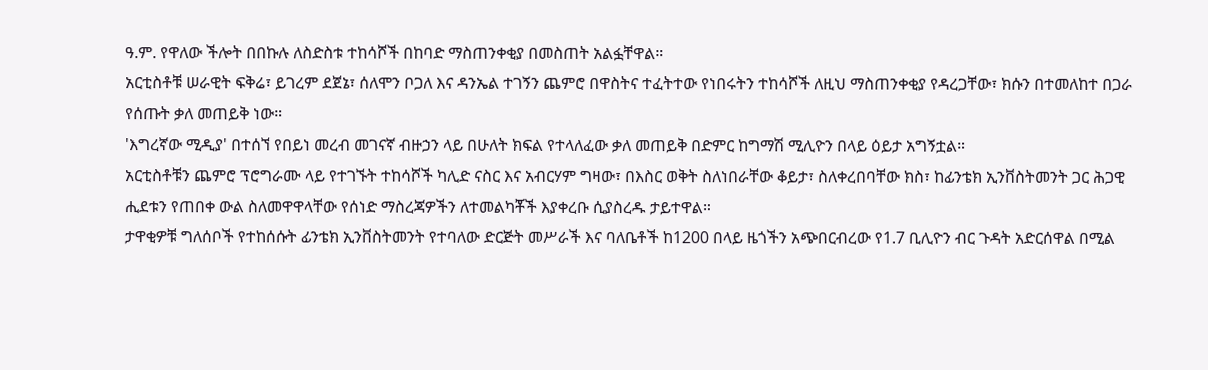ዓ.ም. የዋለው ችሎት በበኩሉ ለስድስቱ ተከሳሾች በከባድ ማስጠንቀቂያ በመስጠት አልፏቸዋል።
አርቲስቶቹ ሠራዊት ፍቅሬ፣ ይገረም ደጀኔ፣ ሰለሞን ቦጋለ እና ዳንኤል ተገኝን ጨምሮ በዋስትና ተፈትተው የነበሩትን ተከሳሾች ለዚህ ማስጠንቀቂያ የዳረጋቸው፣ ክሱን በተመለከተ በጋራ የሰጡት ቃለ መጠይቅ ነው።
'እግረኛው ሚዲያ' በተሰኘ የበይነ መረብ መገናኛ ብዙኃን ላይ በሁለት ክፍል የተላለፈው ቃለ መጠይቅ በድምር ከግማሽ ሚሊዮን በላይ ዕይታ አግኝቷል።
አርቲስቶቹን ጨምሮ ፕሮግራሙ ላይ የተገኙት ተከሳሾች ካሊድ ናስር እና አብርሃም ግዛው፣ በእስር ወቅት ስለነበራቸው ቆይታ፣ ስለቀረበባቸው ክስ፣ ከፊንቴክ ኢንቨስትመንት ጋር ሕጋዊ ሒደቱን የጠበቀ ውል ስለመዋዋላቸው የሰነድ ማስረጃዎችን ለተመልካቾች እያቀረቡ ሲያስረዱ ታይተዋል።
ታዋቂዎቹ ግለሰቦች የተከሰሱት ፊንቴክ ኢንቨስትመንት የተባለው ድርጅት መሥራች እና ባለቤቶች ከ1200 በላይ ዜጎችን አጭበርብረው የ1.7 ቢሊዮን ብር ጉዳት አድርሰዋል በሚል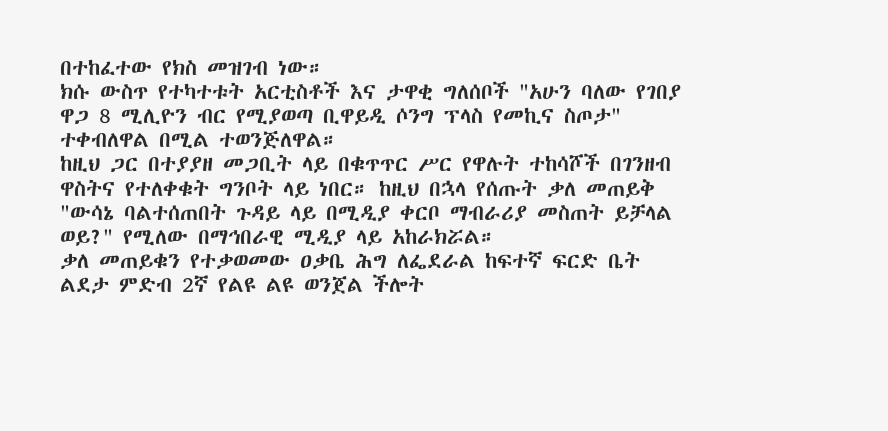በተከፈተው የክስ መዝገብ ነው።
ክሱ ውስጥ የተካተቱት አርቲስቶች እና ታዋቂ ግለሰቦች "አሁን ባለው የገበያ ዋጋ 8 ሚሊዮን ብር የሚያወጣ ቢዋይዲ ሶንግ ፕላስ የመኪና ስጦታ" ተቀብለዋል በሚል ተወንጅለዋል።
ከዚህ ጋር በተያያዘ መጋቢት ላይ በቁጥጥር ሥር የዋሉት ተከሳሾች በገንዘብ ዋስትና የተለቀቁት ግንቦት ላይ ነበር። ከዚህ በኋላ የሰጡት ቃለ መጠይቅ "ውሳኔ ባልተሰጠበት ጉዳይ ላይ በሚዲያ ቀርቦ ማብራሪያ መስጠት ይቻላል ወይ?" የሚለው በማኅበራዊ ሚዲያ ላይ አከራክሯል።
ቃለ መጠይቁን የተቃወመው ዐቃቤ ሕግ ለፌደራል ከፍተኛ ፍርድ ቤት ልደታ ምድብ 2ኛ የልዩ ልዩ ወንጀል ችሎት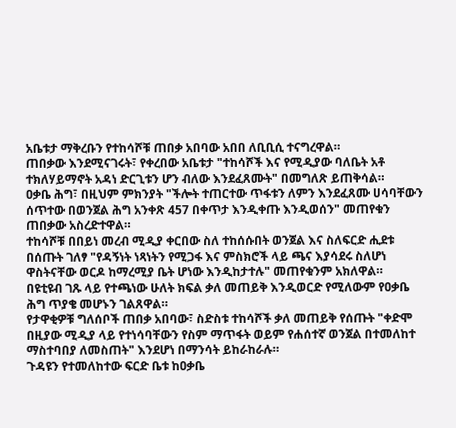አቤቱታ ማቅረቡን የተከሳሾቹ ጠበቃ አበባው አበበ ለቢቢሲ ተናግረዋል።
ጠበቃው እንደሚናገሩት፣ የቀረበው አቤቱታ "ተከሳሾች እና የሚዲያው ባለቤት አቶ ተክለሃይማኖት አዳነ ድርጊቱን ሆን ብለው እንደፈጸሙት" በመግለጽ ይጠቅሳል።
ዐቃቤ ሕግ፣ በዚህም ምክንያት "ችሎት ተጠርተው ጥፋቱን ለምን እንደፈጸሙ ሀሳባቸውን ሰጥተው በወንጀል ሕግ አንቀጽ 457 በቀጥታ እንዲቀጡ እንዲወሰን" መጠየቁን ጠበቃው አስረድተዋል።
ተከሳሾቹ በበይነ መረብ ሚዲያ ቀርበው ስለ ተከሰሱበት ወንጀል እና ስለፍርድ ሒደቱ በሰጡት ገለፃ "የዳኝነት ነጻነትን የሚጋፋ እና ምስክሮች ላይ ጫና እያሳደሩ ስለሆነ ዋስትናቸው ወርዶ ከማረሚያ ቤት ሆነው እንዲከታተሉ" መጠየቁንም አክለዋል።
በዩቲዩብ ገጹ ላይ የተጫነው ሁለት ክፍል ቃለ መጠይቅ እንዲወርድ የሚለውም የዐቃቤ ሕግ ጥያቄ መሆኑን ገልጸዋል።
የታዋቂዎቹ ግለሰቦች ጠበቃ አበባው፣ ስድስቱ ተከሳሾች ቃለ መጠይቅ የሰጡት "ቀድሞ በዚያው ሚዲያ ላይ የተነሳባቸውን የስም ማጥፋት ወይም የሐሰተኛ ወንጀል በተመለከተ ማስተባበያ ለመስጠት" እንደሆነ በማንሳት ይከራከራሉ።
ጉዳዩን የተመለከተው ፍርድ ቤቱ ከዐቃቤ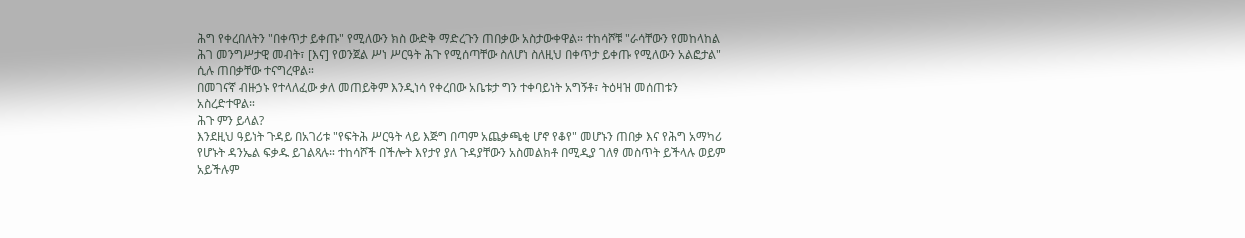ሕግ የቀረበለትን "በቀጥታ ይቀጡ" የሚለውን ክስ ውድቅ ማድረጉን ጠበቃው አስታውቀዋል። ተከሳሾቹ "ራሳቸውን የመከላከል ሕገ መንግሥታዊ መብት፣ [እና] የወንጀል ሥነ ሥርዓት ሕጉ የሚሰጣቸው ስለሆነ ስለዚህ በቀጥታ ይቀጡ የሚለውን አልፎታል" ሲሉ ጠበቃቸው ተናግረዋል።
በመገናኛ ብዙኃኑ የተላለፈው ቃለ መጠይቅም እንዲነሳ የቀረበው አቤቱታ ግን ተቀባይነት አግኝቶ፣ ትዕዛዝ መሰጠቱን አስረድተዋል።
ሕጉ ምን ይላል?
እንደዚህ ዓይነት ጉዳይ በአገሪቱ "የፍትሕ ሥርዓት ላይ እጅግ በጣም አጨቃጫቂ ሆኖ የቆየ" መሆኑን ጠበቃ እና የሕግ አማካሪ የሆኑት ዳንኤል ፍቃዱ ይገልጻሉ። ተከሳሾች በችሎት እየታየ ያለ ጉዳያቸውን አስመልክቶ በሚዲያ ገለፃ መስጥት ይችላሉ ወይም አይችሉም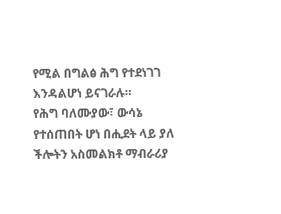የሚል በግልፅ ሕግ የተደነገገ እንዳልሆነ ይናገራሉ።
የሕግ ባለሙያው፣ ውሳኔ የተሰጠበት ሆነ በሒደት ላይ ያለ ችሎትን አስመልክቶ ማብራሪያ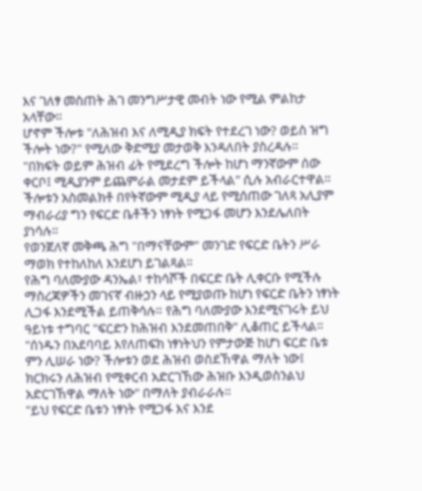እና ገለፃ መስጠት ሕገ መንግሥታዊ መብት ነው የሚል ምልከታ አላቸው።
ሆኖም ችሎቱ "ለሕዝብ እና ለሚዲያ ክፍት የተደረገ ነው? ወይስ ዝግ ችሎት ነው?" የሚለው ቅድሚያ መታወቅ እንዳለበት ያስረዳሉ።
"በክፍት ወይም ሕዝብ ፊት የሚደረግ ችሎት ከሆነ ማንኛውም ሰው ቀርቦ፤ ሚዲያንም ይጨምራል መታደም ይችላል" ሲሉ አብራርተዋል። ችሎቱን አስመልክቶ በየትኛውም ሚዲያ ላይ የሚሰጠው ገለጻ አሊያም ማብራሪያ ግን የፍርድ ቤቶችን ነፃነት የሚጋፋ መሆን እንደሌለበት ያነሳሉ።
የወንጀለኛ መቅጫ ሕግ "በማናቸውም" መንገድ የፍርድ ቤትን ሥራ ማወክ የተከለከለ እንደሆነ ይገልጻል።
የሕግ ባለሙያው ዳንኤል፣ ተከሳሾች በፍርድ ቤት ሊቀርቡ የሚችሉ ማስረጃዎችን መገናኛ ብዙኃን ላይ የሚያወጡ ከሆነ የፍርድ ቤትን ነፃነት ሊጋፋ እንደሚችል ይጠቅሳሉ። የሕግ ባለሙያው እንደሚናገሩት ይህ ዓይነቱ ተግባር "ፍርድን ከሕዝብ እንደመጠበቅ" ሊቆጠር ይችላል።
"ሰነዱን በአደባባይ እየለጠፍክ ነፃነትህን የምታውጅ ከሆነ ፍርድ ቤቱ ምን ሊሠራ ነው? ችሎቱን ወደ ሕዝብ ወስደኸዋል ማለት ነው፤ ክርክሩን ለሕዝብ የሚቀርብ አድርገኸው ሕዝቡ እንዲወስንልህ አድርገኸዋል ማለት ነው" በማለት ያብራራሉ።
"ይህ የፍርድ ቤቱን ነፃነት የሚጋፋ እና እንደ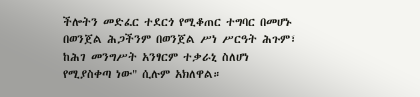ችሎትን መድፈር ተደርጎ የሚቆጠር ተግባር በመሆኑ በወንጀል ሕጋችንም በወንጀል ሥነ ሥርዓት ሕጉም፣ ከሕገ መንግሥት አንፃርም ተቃራኒ ስለሆነ የሚያስቀጣ ነው" ሲሉም አክለዋል።